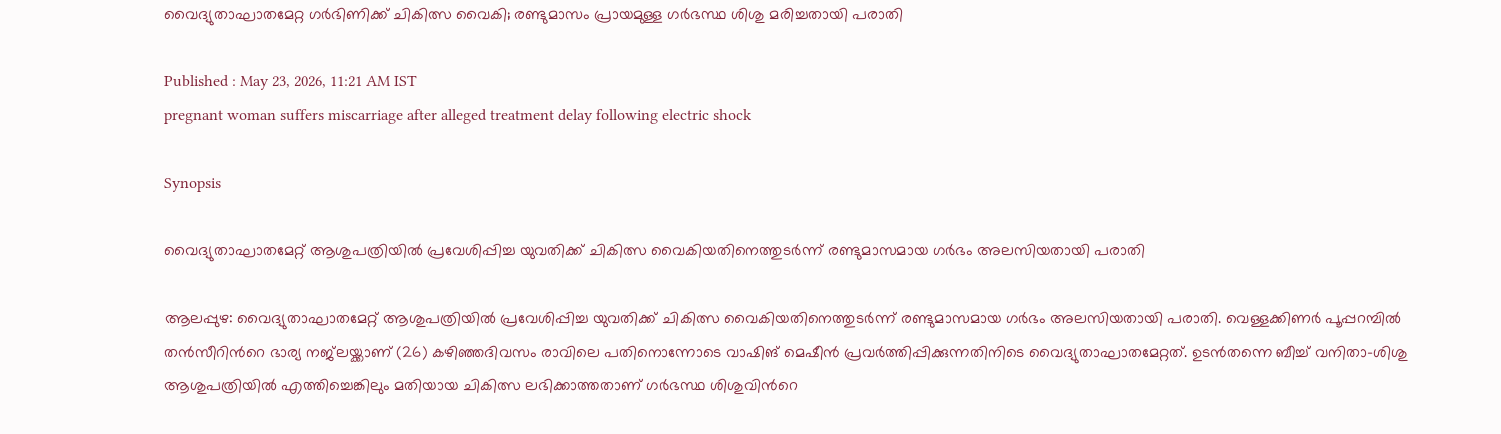വൈദ്യുതാഘാതമേറ്റ ഗർഭിണിക്ക് ചികിത്സ വൈകി; രണ്ടുമാസം പ്രായമുള്ള ഗർഭസ്ഥ ശിശു മരിച്ചതായി പരാതി

Published : May 23, 2026, 11:21 AM IST
pregnant woman suffers miscarriage after alleged treatment delay following electric shock

Synopsis

വൈദ്യുതാഘാതമേറ്റ് ആശുപത്രിയിൽ പ്രവേശിപ്പിച്ച യുവതിക്ക് ചികിത്സ വൈകിയതിനെത്തുടർന്ന് രണ്ടുമാസമായ ഗർഭം അലസിയതായി പരാതി

ആലപ്പുഴ: വൈദ്യുതാഘാതമേറ്റ് ആശുപത്രിയിൽ പ്രവേശിപ്പിച്ച യുവതിക്ക് ചികിത്സ വൈകിയതിനെത്തുടർന്ന് രണ്ടുമാസമായ ഗർഭം അലസിയതായി പരാതി. വെള്ളക്കിണർ പൂപ്പറമ്പിൽ തൻസീറിന്‍റെ ഭാര്യ നജ്‌ലയ്ക്കാണ് (26) കഴിഞ്ഞദിവസം രാവിലെ പതിനൊന്നോടെ വാഷിങ് മെഷീൻ പ്രവർത്തിപ്പിക്കുന്നതിനിടെ വൈദ്യുതാഘാതമേറ്റത്. ഉടൻതന്നെ ബീച്ച് വനിതാ-ശിശു ആശുപത്രിയിൽ എത്തിച്ചെങ്കിലും മതിയായ ചികിത്സ ലഭിക്കാത്തതാണ് ഗർഭസ്ഥ ശിശുവിന്‍റെ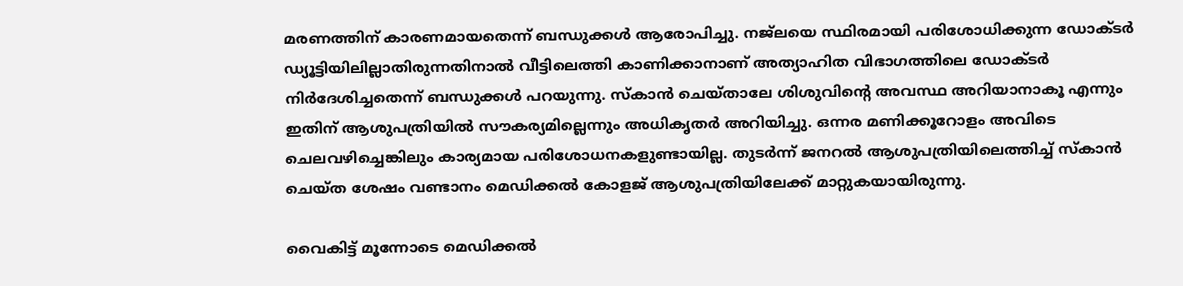മരണത്തിന് കാരണമായതെന്ന് ബന്ധുക്കൾ ആരോപിച്ചു. നജ്ലയെ സ്ഥിരമായി പരിശോധിക്കുന്ന ഡോക്ടർ ഡ്യൂട്ടിയിലില്ലാതിരുന്നതിനാൽ വീട്ടിലെത്തി കാണിക്കാനാണ് അത്യാഹിത വിഭാഗത്തിലെ ഡോക്ടർ നിർദേശിച്ചതെന്ന് ബന്ധുക്കൾ പറയുന്നു. സ്കാൻ ചെയ്താലേ ശിശുവിന്‍റെ അവസ്ഥ അറിയാനാകൂ എന്നും ഇതിന് ആശുപത്രിയിൽ സൗകര്യമില്ലെന്നും അധികൃതർ അറിയിച്ചു. ഒന്നര മണിക്കൂറോളം അവിടെ ചെലവഴിച്ചെങ്കിലും കാര്യമായ പരിശോധനകളുണ്ടായില്ല. തുടർന്ന് ജനറൽ ആശുപത്രിയിലെത്തിച്ച് സ്കാൻ ചെയ്ത ശേഷം വണ്ടാനം മെഡിക്കൽ കോളജ് ആശുപത്രിയിലേക്ക് മാറ്റുകയായിരുന്നു.

വൈകിട്ട് മൂന്നോടെ മെഡിക്കൽ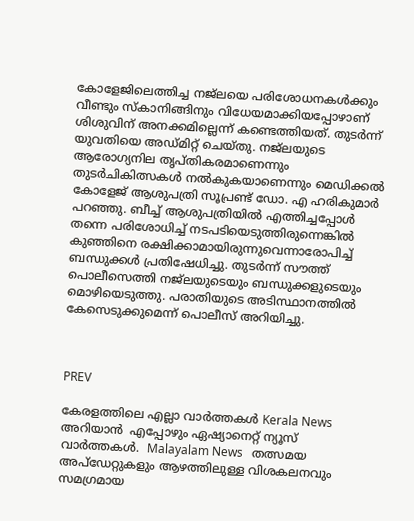കോളേജിലെത്തിച്ച നജ്ലയെ പരിശോധനകൾക്കും വീണ്ടും സ്കാനിങ്ങിനും വിധേയമാക്കിയപ്പോഴാണ് ശിശുവിന് അനക്കമില്ലെന്ന് കണ്ടെത്തിയത്. തുടർന്ന് യുവതിയെ അഡ്മിറ്റ് ചെയ്തു. നജ്ലയുടെ ആരോഗ്യനില തൃപ്തികരമാണെന്നും തുടർചികിത്സകൾ നൽകുകയാണെന്നും മെഡിക്കൽ കോളേജ് ആശുപത്രി സൂപ്രണ്ട് ഡോ. എ ഹരികുമാർ പറഞ്ഞു. ബീച്ച് ആശുപത്രിയിൽ എത്തിച്ചപ്പോൾ തന്നെ പരിശോധിച്ച് നടപടിയെടുത്തിരുന്നെങ്കിൽ കുഞ്ഞിനെ രക്ഷിക്കാമായിരുന്നുവെന്നാരോപിച്ച് ബന്ധുക്കൾ പ്രതിഷേധിച്ചു. തുടർന്ന് സൗത്ത് പൊലീസെത്തി നജ്ലയുടെയും ബന്ധുക്കളുടെയും മൊഴിയെടുത്തു. പരാതിയുടെ അടിസ്ഥാനത്തിൽ കേസെടുക്കുമെന്ന് പൊലീസ് അറിയിച്ചു.



PREV

കേരളത്തിലെ എല്ലാ വാർത്തകൾ Kerala News അറിയാൻ  എപ്പോഴും ഏഷ്യാനെറ്റ് ന്യൂസ് വാർത്തകൾ.  Malayalam News   തത്സമയ അപ്‌ഡേറ്റുകളും ആഴത്തിലുള്ള വിശകലനവും സമഗ്രമായ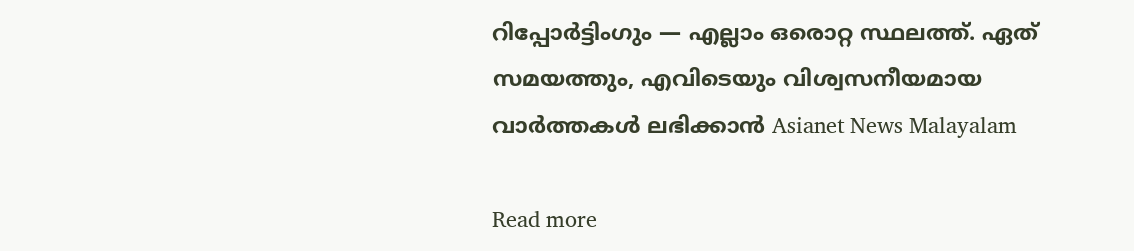റിപ്പോർട്ടിംഗും — എല്ലാം ഒരൊറ്റ സ്ഥലത്ത്. ഏത് സമയത്തും, എവിടെയും വിശ്വസനീയമായ വാർത്തകൾ ലഭിക്കാൻ Asianet News Malayalam

Read more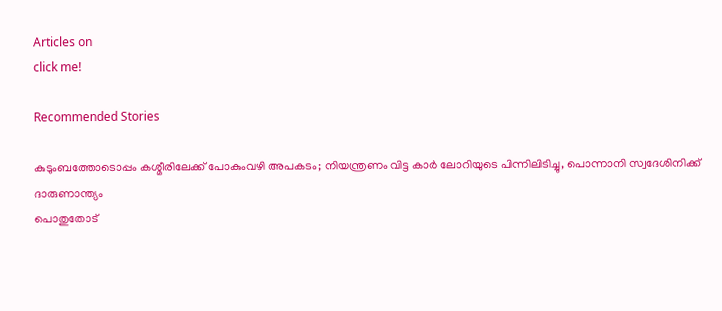Articles on
click me!

Recommended Stories

കുടുംബത്തോടൊപ്പം കശ്മീരിലേക്ക് പോകുംവഴി അപകടം; നിയന്ത്രണം വിട്ട കാര്‍ ലോറിയുടെ പിന്നിലിടിച്ചു, പൊന്നാനി സ്വദേശിനിക്ക് ദാരുണാന്ത്യം
പൊതുതോട്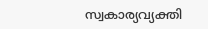സ്വകാര്യവ്യക്തി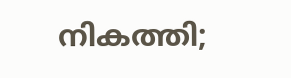നികത്തി;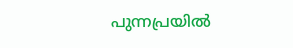പുന്നപ്രയിൽ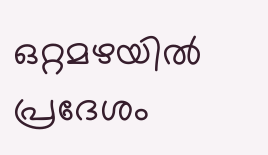ഒറ്റമഴയിൽ പ്രദേശം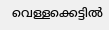വെള്ളക്കെട്ടിൽ